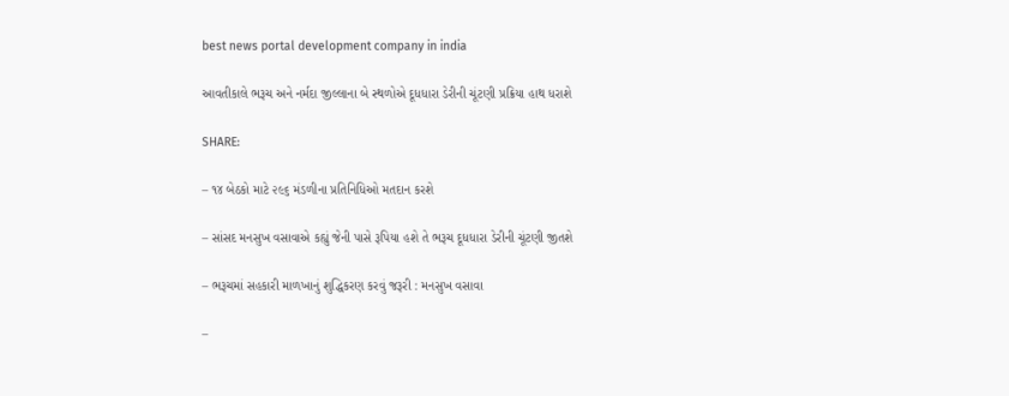best news portal development company in india

આવતીકાલે ભરૂચ અને નર્મદા જીલ્લાના બે સ્થળોએ દૂધધારા ડેરીની ચૂંટણી પ્રક્રિયા હાથ ધરાશે

SHARE:

– ૧૪ બેઠકો માટે ૨૯૬ મંડળીના પ્રતિનિધિઓ મતદાન કરશે

– સાંસદ મનસુખ વસાવાએ કહ્યું જેની પાસે રૂપિયા હશે તે ભરૂચ દૂધધારા ડેરીની ચૂંટણી જીતશે

– ભરૂચમાં સહકારી માળખાનું શુદ્ધિકરણ કરવું જરૂરી : મનસુખ વસાવા

–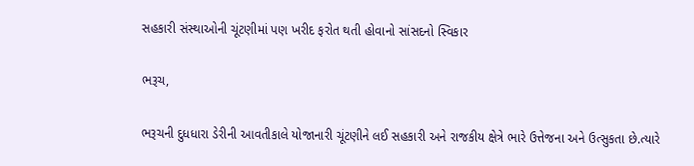સહકારી સંસ્થાઓની ચૂંટણીમાં પણ ખરીદ ફરોત થતી હોવાનો સાંસદનો સ્વિકાર

ભરૂચ,

ભરૂચની દુધધારા ડેરીની આવતીકાલે યોજાનારી ચૂંટણીને લઈ સહકારી અને રાજકીય ક્ષેત્રે ભારે ઉત્તેજના અને ઉત્સુકતા છે.ત્યારે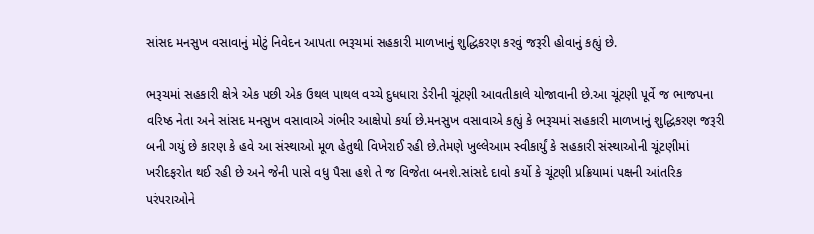સાંસદ મનસુખ વસાવાનું મોટું નિવેદન આપતા ભરૂચમાં સહકારી માળખાનું શુદ્ધિકરણ કરવું જરૂરી હોવાનું કહ્યું છે.

ભરૂચમાં સહકારી ક્ષેત્રે એક પછી એક ઉથલ પાથલ વચ્ચે દુધધારા ડેરીની ચૂંટણી આવતીકાલે યોજાવાની છે.આ ચૂંટણી પૂર્વે જ ભાજપના વરિષ્ઠ નેતા અને સાંસદ મનસુખ વસાવાએ ગંભીર આક્ષેપો કર્યા છે.મનસુખ વસાવાએ કહ્યું કે ભરૂચમાં સહકારી માળખાનું શુદ્ધિકરણ જરૂરી બની ગયું છે કારણ કે હવે આ સંસ્થાઓ મૂળ હેતુથી વિખેરાઈ રહી છે.તેમણે ખુલ્લેઆમ સ્વીકાર્યું કે સહકારી સંસ્થાઓની ચૂંટણીમાં ખરીદફરોત થઈ રહી છે અને જેની પાસે વધુ પૈસા હશે તે જ વિજેતા બનશે.સાંસદે દાવો કર્યો કે ચૂંટણી પ્રક્રિયામાં પક્ષની આંતરિક પરંપરાઓને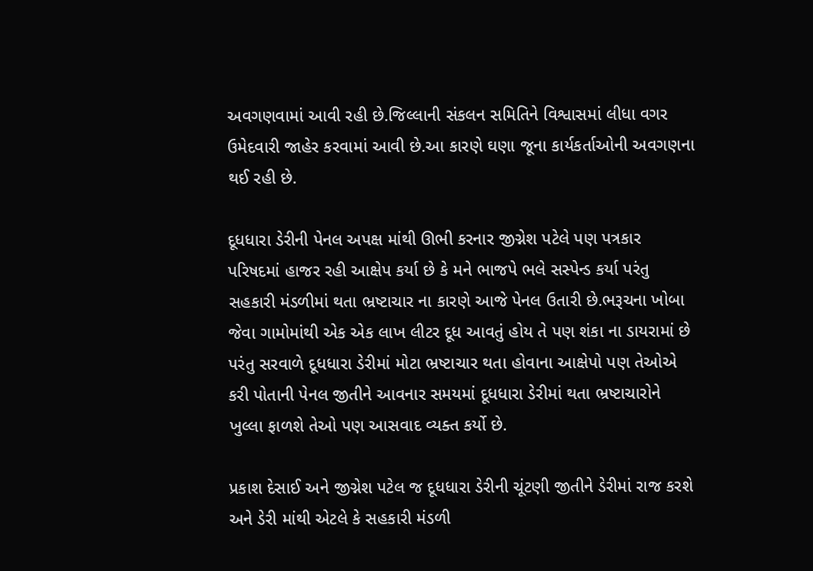અવગણવામાં આવી રહી છે.જિલ્લાની સંકલન સમિતિને વિશ્વાસમાં લીધા વગર ઉમેદવારી જાહેર કરવામાં આવી છે.આ કારણે ઘણા જૂના કાર્યકર્તાઓની અવગણના થઈ રહી છે.

દૂધધારા ડેરીની પેનલ અપક્ષ માંથી ઊભી કરનાર જીગ્નેશ પટેલે પણ પત્રકાર પરિષદમાં હાજર રહી આક્ષેપ કર્યા છે કે મને ભાજપે ભલે સસ્પેન્ડ કર્યા પરંતુ સહકારી મંડળીમાં થતા ભ્રષ્ટાચાર ના કારણે આજે પેનલ ઉતારી છે.ભરૂચના ખોબા જેવા ગામોમાંથી એક એક લાખ લીટર દૂધ આવતું હોય તે પણ શંકા ના ડાયરામાં છે પરંતુ સરવાળે દૂધધારા ડેરીમાં મોટા ભ્રષ્ટાચાર થતા હોવાના આક્ષેપો પણ તેઓએ કરી પોતાની પેનલ જીતીને આવનાર સમયમાં દૂધધારા ડેરીમાં થતા ભ્રષ્ટાચારોને ખુલ્લા ફાળશે તેઓ પણ આસવાદ વ્યક્ત કર્યો છે.

પ્રકાશ દેસાઈ અને જીગ્નેશ પટેલ જ દૂધધારા ડેરીની ચૂંટણી જીતીને ડેરીમાં રાજ કરશે અને ડેરી માંથી એટલે કે સહકારી મંડળી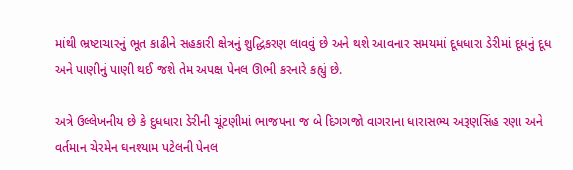માંથી ભ્રષ્ટાચારનું ભૂત કાઢીને સહકારી ક્ષેત્રનું શુદ્ધિકરણ લાવવું છે અને થશે આવનાર સમયમાં દૂધધારા ડેરીમાં દૂધનું દૂધ અને પાણીનું પાણી થઈ જશે તેમ અપક્ષ પેનલ ઊભી કરનારે કહ્યું છે.

અત્રે ઉલ્લેખનીય છે કે દુધધારા ડેરીની ચૂંટણીમાં ભાજપના જ બે દિગગજો વાગરાના ધારાસભ્ય અરૂણસિંહ રણા અને વર્તમાન ચેરમેન ઘનશ્યામ પટેલની પેનલ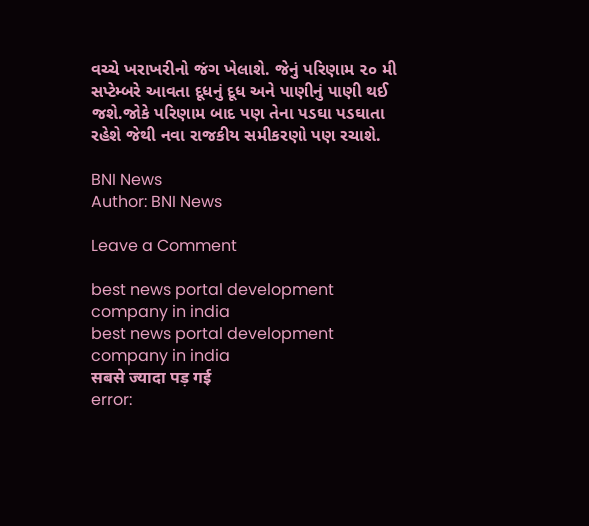વચ્ચે ખરાખરીનો જંગ ખેલાશે. જેનું પરિણામ ૨૦ મી સપ્ટેમ્બરે આવતા દૂધનું દૂધ અને પાણીનું પાણી થઈ જશે.જોકે પરિણામ બાદ પણ તેના પડઘા પડઘાતા રહેશે જેથી નવા રાજકીય સમીકરણો પણ રચાશે.

BNI News
Author: BNI News

Leave a Comment

best news portal development company in india
best news portal development company in india
सबसे ज्यादा पड़ गई
error: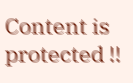Content is protected !!